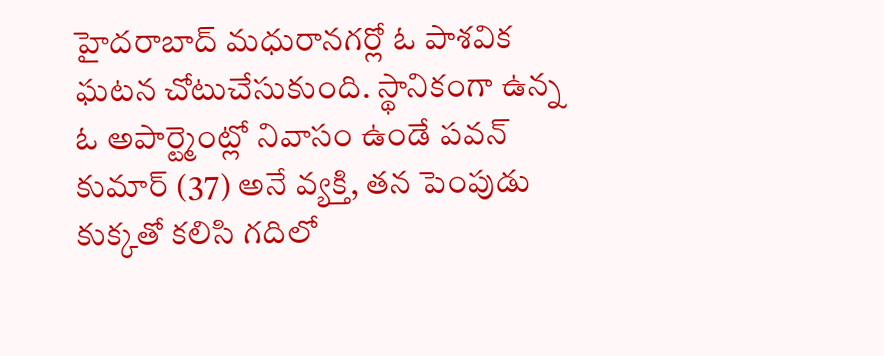హైదరాబాద్ మధురానగర్లో ఓ పాశవిక ఘటన చోటుచేసుకుంది. స్థానికంగా ఉన్న ఓ అపార్ట్మెంట్లో నివాసం ఉండే పవన్ కుమార్ (37) అనే వ్యక్తి, తన పెంపుడు కుక్కతో కలిసి గదిలో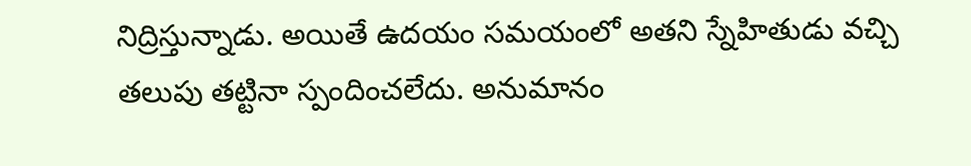నిద్రిస్తున్నాడు. అయితే ఉదయం సమయంలో అతని స్నేహితుడు వచ్చి తలుపు తట్టినా స్పందించలేదు. అనుమానం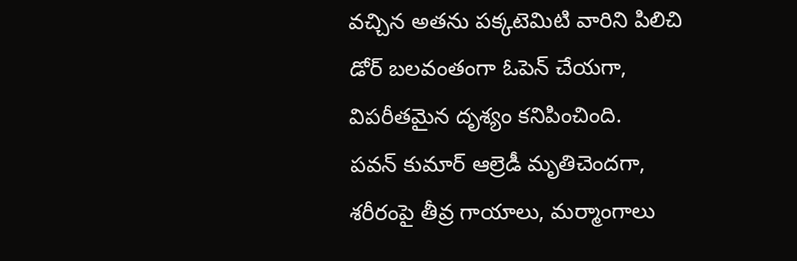వచ్చిన అతను పక్కటెమిటి వారిని పిలిచి డోర్ బలవంతంగా ఓపెన్ చేయగా, విపరీతమైన దృశ్యం కనిపించింది.
పవన్ కుమార్ ఆల్రెడీ మృతిచెందగా, శరీరంపై తీవ్ర గాయాలు, మర్మాంగాలు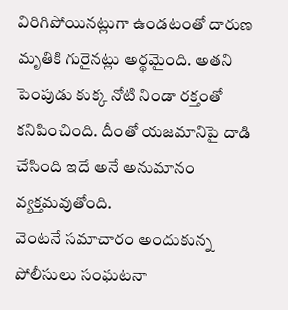విరిగిపోయినట్లుగా ఉండటంతో దారుణ మృతికి గురైనట్లు అర్థమైంది. అతని పెంపుడు కుక్క నోటి నిండా రక్తంతో కనిపించింది. దీంతో యజమానిపై దాడి చేసింది ఇదే అనే అనుమానం వ్యక్తమవుతోంది.
వెంటనే సమాచారం అందుకున్న పోలీసులు సంఘటనా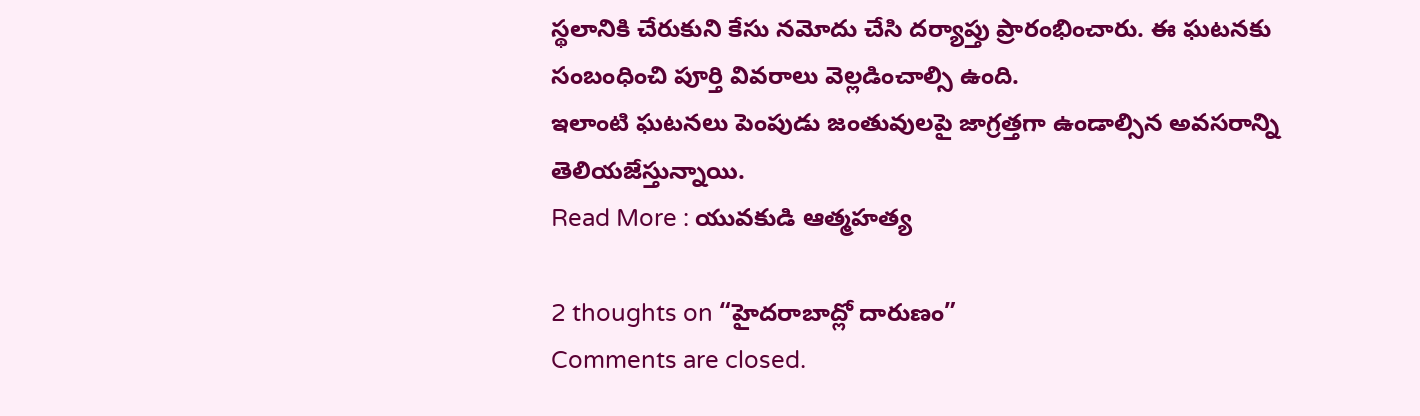స్థలానికి చేరుకుని కేసు నమోదు చేసి దర్యాప్తు ప్రారంభించారు. ఈ ఘటనకు సంబంధించి పూర్తి వివరాలు వెల్లడించాల్సి ఉంది.
ఇలాంటి ఘటనలు పెంపుడు జంతువులపై జాగ్రత్తగా ఉండాల్సిన అవసరాన్ని తెలియజేస్తున్నాయి.
Read More : యువకుడి ఆత్మహత్య

2 thoughts on “హైదరాబాద్లో దారుణం”
Comments are closed.